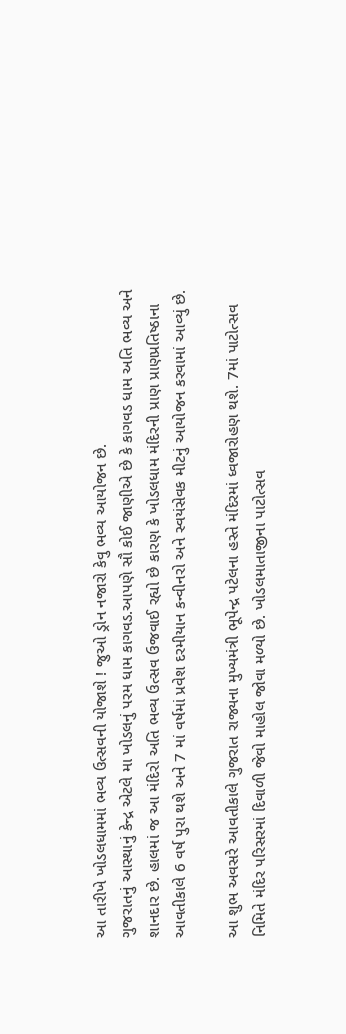આ તારીખે ખોડલધામમાં ભવ્ય ઉત્સવની યોજાશે ! જુઓ ડ્રોન નજારો કેવુ ભવ્ય આયોજન છે.
ગુજરાતનું આસ્થાનું કેન્દ્ર એટલે મા ખોડલનું પરમ ધામ કાગવડ.આપણે સૌ કોઈ જાણીએ છે કે કાગવડ ધામ અતિ ભવ્ય અને શાનદાર છે. હાલમાં જ આ મંદિરો અતિ ભવ્ય ઉત્સવ ઉજવાઈ રહ્યો છે કારણ કે ખોડલધામ મંદિરની પ્રાણ પ્રાણપ્રતિષ્ઠાના આવતીકાલે 6 વર્ષ પુરા થશે અને 7 માં વર્ષમાં પ્રવેશ દરમીયાન કન્વીનરો અને સ્વયંસેવક મીટનું આયોજન કરવામાં આવ્યું છે.

આ શુભ અવસરે આવતીકાલે ગુજરાત રાજ્યના મુખ્યમંત્રી ભૂપેન્દ્ર પટેલના હસ્તે મંદિરમાં ધ્વજારોહણ થશે. 7માં પાટોત્સવ નિમિતે મંદિર પરિસરમાં દિવાળી જેવો માહોલ જોવા મળ્યો છે. ખોડલમાતાજીના પાટોત્સવ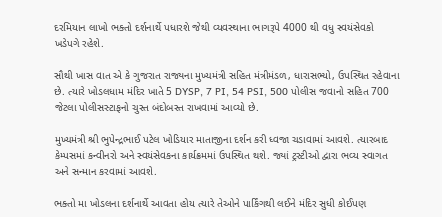દરમિયાન લાખો ભક્તો દર્શનાર્થે પધારશે જેથી વ્યવસ્થાના ભાગરૂપે 4000 થી વધુ સ્વયંસેવકો ખડેપગે રહેશે.

સૌથી ખાસ વાત એ કે ગુજરાત રાજ્યના મુખ્યમંત્રી સહિત મંત્રીમંડળ, ધારાસભ્યો, ઉપસ્થિત રહેવાના છે. ત્યારે ખોડલધામ મંદિર ખાતે 5 DYSP, 7 PI, 54 PSI, 500 પોલીસ જવાનો સહિત 700 જેટલા પોલીસસ્ટાફનો ચુસ્ત બંદોબસ્ત રાખવામાં આવ્યો છે.

મુખ્યમંત્રી શ્રી ભુપેન્દ્રભાઈ પટેલ ખોડિયાર માતાજીના દર્શન કરી ધ્વજા ચડાવામાં આવશે. ત્યારબાદ કેમ્પસમાં કન્વીનરો અને સ્વયંસેવકના કાર્યક્રમમાં ઉપસ્થિત થશે. જ્યાં ટ્રસ્ટીઓ દ્વારા ભવ્ય સ્વાગત અને સન્માન કરવામાં આવશે.

ભક્તો મા ખોડલના દર્શનાર્થે આવતા હોય ત્યારે તેઓને પાર્કિંગથી લઈને મંદિર સુધી કોઈપણ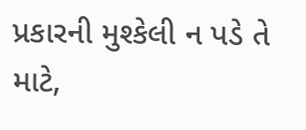પ્રકારની મુશ્કેલી ન પડે તે માટે,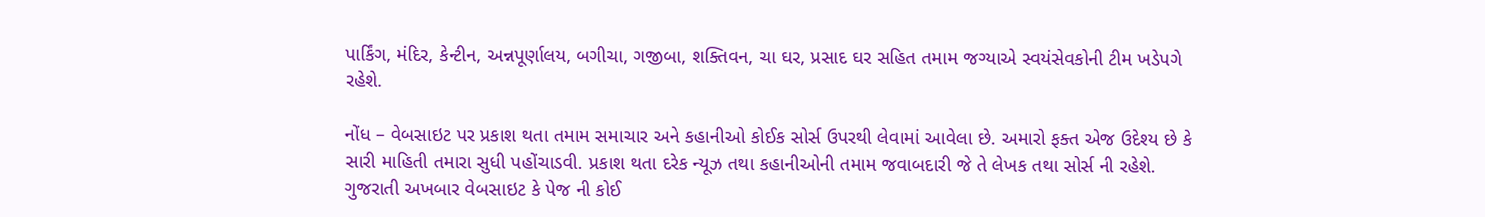પાર્કિંગ, મંદિર, કેન્ટીન, અન્નપૂર્ણાલય, બગીચા, ગજીબા, શક્તિવન, ચા ઘર, પ્રસાદ ઘર સહિત તમામ જગ્યાએ સ્વયંસેવકોની ટીમ ખડેપગે રહેશે.

નોંધ – વેબસાઇટ પર પ્રકાશ થતા તમામ સમાચાર અને કહાનીઓ કોઈક સોર્સ ઉપરથી લેવામાં આવેલા છે. અમારો ફક્ત એજ ઉદેશ્ય છે કે સારી માહિતી તમારા સુધી પહોંચાડવી. પ્રકાશ થતા દરેક ન્યૂઝ તથા કહાનીઓની તમામ જવાબદારી જે તે લેખક તથા સોર્સ ની રહેશે. ગુજરાતી અખબાર વેબસાઇટ કે પેજ ની કોઈ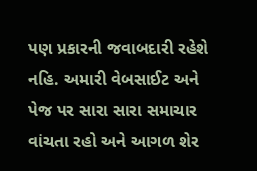પણ પ્રકારની જવાબદારી રહેશે નહિ. અમારી વેબસાઈટ અને પેજ પર સારા સારા સમાચાર વાંચતા રહો અને આગળ શેર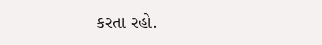કરતા રહો.